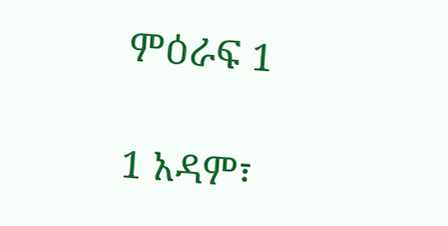ምዕራፍ 1

1 አዳም፣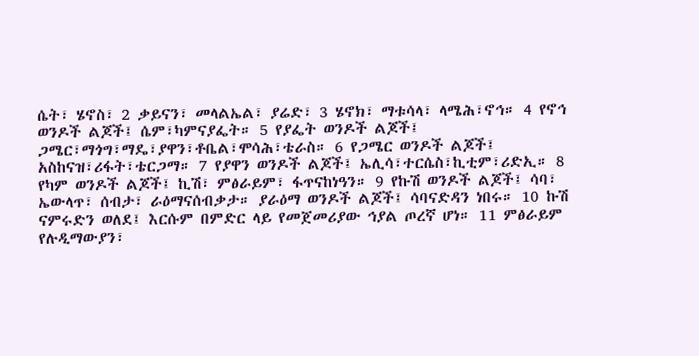ሴት፣ ሄኖስ፣ 2 ቃይናን፣ መላልኤል፣ ያሬድ፣ 3 ሄኖክ፣ ማቱሳላ፣ ላሜሕ፣ኖኅ። 4 የኖኅ ወንዶች ልጆች፤ ሴም፣ካምናያፌት። 5 የያፌት ወንዶች ልጆች፤ ጋሜር፣ማጎግ፣ማዴ፣ያዋን፣ቶቤል፣ሞሳሕ፣ቴራስ። 6 የጋሜር ወንዶች ልጆች፤ አስከናዝ፣ሪፋት፣ቴርጋማ። 7 የያዋን ወንዶች ልጆች፤ ኤሊሳ፣ተርሴስ፣ኪቲም፣ሪድኢ። 8 የካም ወንዶች ልጆች፤ ኪሽ፣ ምፅራይም፣ ፋጥናከነዓን። 9 የኩሽ ወንዶች ልጆች፤ ሳባ፣ ኤውላጥ፣ ሰብታ፣ ራዕማናሰብቃታ። ያራዕማ ወንዶች ልጆች፤ ሳባናድዳን ነበሩ። 10 ኩሽ ናምሩድን ወለደ፤ እርሱም በምድር ላይ የመጀመሪያው ኅያል ጦረኛ ሆነ። 11 ምፅራይም የሉዲማውያን፣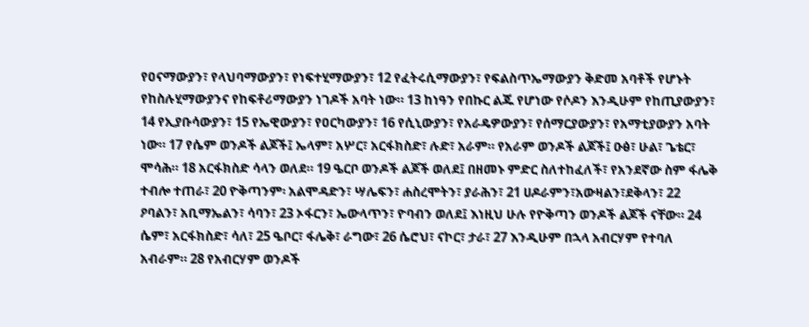የዐናማውያን፣ የላህባማውያን፣ የነፍተሂማውያን፣ 12 የፈትሩሲማውያን፣ የፍልስጥኤማውያን ቅድመ አባቶች የሆኑት የከስሉሂማውያንና የከፍቶሪማውያን ነገዶች አባት ነው። 13 ከነዓን የበኩር ልጁ የሆነው የሶዶን እንዲሁም የከጢያውያን፣ 14 የኢያቡሳውያን፣ 15 የኤዊውያን፣ የዐርካውያን፣ 16 የሲኒውያን፣ የአራዴዎውያን፣ የሰማርያውያን፣ የአማቲያውያን አባት ነው። 17 የሴም ወንዶች ልጆች፤ ኤላም፣ አሦር፣ አርፋክስድ፣ ሉድ፣ አራም። የአራም ወንዶች ልጆች፤ ዑፅ፣ ሁል፣ ጌቴር፣ ሞሳሕ። 18 አርፋክስድ ሳላን ወለደ። 19 ዔርቦ ወንዶች ልጆች ወለደ፤ በዘመኑ ምድር ስለተከፈለች፣ የአንደኛው ስም ፋሌቅ ተብሎ ተጠራ፣ 20 ዮቅጣንም፡ አልሞዳድን፣ ሣሌፍን፣ ሐስረሞትን፣ ያራሕን፣ 21 ሀዶራምን፣አውዛልን፣ደቅላን፣ 22 ዖባልን፣ አቢማኤልን፣ ሳባን፣ 23 ኦፋርን፣ ኤውላጥን፣ ዮባብን ወለደ፤ እነዚህ ሁሉ የዮቅጣን ወንዶች ልጆች ናቸው። 24 ሴም፣ አርፋክስድ፣ ሳለ፣ 25 ዔቦር፣ ፋሌቅ፣ ራግው፣ 26 ሴሮህ፣ ናኮር፣ ታራ፣ 27 እንዲሁም በኋላ አብርሃም የተባለ አብራም። 28 የአብርሃም ወንዶች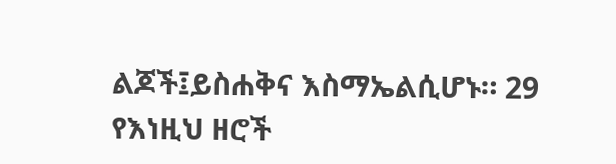ልጆች፤ይስሐቅና እስማኤልሲሆኑ። 29 የእነዚህ ዘሮች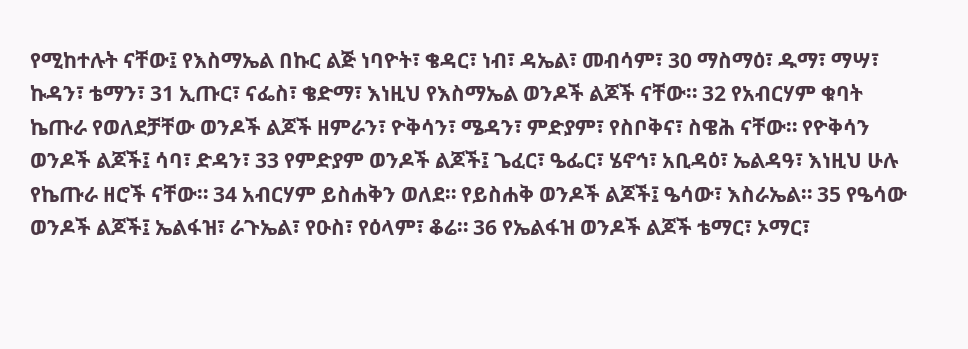የሚከተሉት ናቸው፤ የእስማኤል በኩር ልጅ ነባዮት፣ ቄዳር፣ ነብ፣ ዳኤል፣ መብሳም፣ 30 ማስማዕ፣ ዱማ፣ ማሣ፣ ኩዳን፣ ቴማን፣ 31 ኢጡር፣ ናፌስ፣ ቄድማ፣ እነዚህ የእስማኤል ወንዶች ልጆች ናቸው። 32 የአብርሃም ቁባት ኬጡራ የወለደቻቸው ወንዶች ልጆች ዘምራን፣ ዮቅሳን፣ ሜዳን፣ ምድያም፣ የስቦቅና፣ ስዌሕ ናቸው። የዮቅሳን ወንዶች ልጆች፤ ሳባ፣ ድዳን፣ 33 የምድያም ወንዶች ልጆች፤ ጌፈር፣ ዔፌር፣ ሄኖኅ፣ አቢዳዕ፣ ኤልዳዓ፣ እነዚህ ሁሉ የኬጡራ ዘሮች ናቸው። 34 አብርሃም ይስሐቅን ወለደ። የይስሐቅ ወንዶች ልጆች፤ ዔሳው፣ እስራኤል። 35 የዔሳው ወንዶች ልጆች፤ ኤልፋዝ፣ ራጉኤል፣ የዑስ፣ የዕላም፣ ቆሬ። 36 የኤልፋዝ ወንዶች ልጆች ቴማር፣ ኦማር፣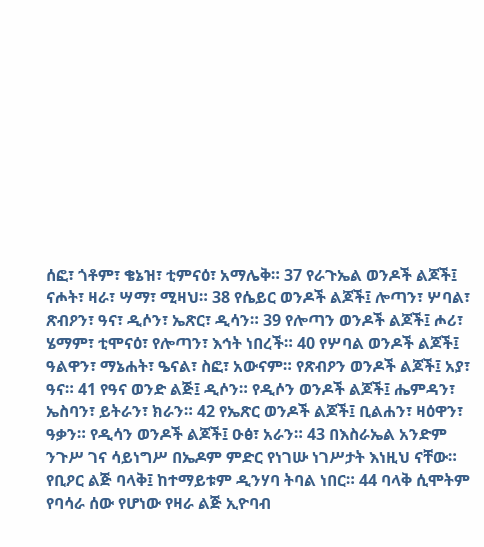ሰፎ፣ ጎቶም፣ ቄኔዝ፣ ቲምናዕ፣ አማሌቅ። 37 የራጉኤል ወንዶች ልጆች፤ ናሖት፣ ዛራ፣ ሣማ፣ ሚዛህ። 38 የሴይር ወንዶች ልጆች፤ ሎጣን፣ ሦባል፣ ጽብዖን፣ ዓና፣ ዲሶን፣ ኤጽር፣ ዲሳን። 39 የሎጣን ወንዶች ልጆች፤ ሖሪ፣ ሄማም፣ ቲሞናዕ፣ የሎጣን፣ እኅት ነበረች። 40 የሦባል ወንዶች ልጆች፤ ዓልዋን፣ ማኔሐት፣ ዔናል፣ ስፎ፣ አውናም። የጽብዖን ወንዶች ልጆች፤ አያ፣ ዓና። 41 የዓና ወንድ ልጅ፤ ዲሶን። የዲሶን ወንዶች ልጆች፤ ሔምዳን፣ ኤስባን፣ ይትራን፣ ክራን። 42 የኤጽር ወንዶች ልጆች፤ ቢልሐን፣ ዛዕዋን፣ ዓቃን። የዲሳን ወንዶች ልጆች፤ ዑፅ፣ አራን። 43 በእስራኤል አንድም ንጉሥ ገና ሳይነግሥ በኤዶም ምድር የነገሡ ነገሥታት እነዚህ ናቸው። የቢዖር ልጅ ባላቅ፤ ከተማይቱም ዲንሃባ ትባል ነበር። 44 ባላቅ ሲሞትም የባሳራ ሰው የሆነው የዛራ ልጅ ኢዮባብ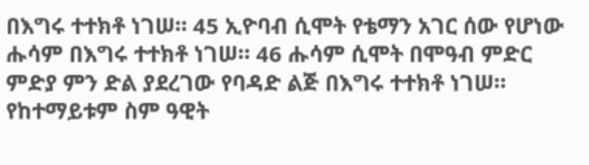በእግሩ ተተክቶ ነገሠ። 45 ኢዮባብ ሲሞት የቴማን አገር ሰው የሆነው ሑሳም በእግሩ ተተክቶ ነገሠ። 46 ሑሳም ሲሞት በሞዓብ ምድር ምድያ ምን ድል ያደረገው የባዳድ ልጅ በእግሩ ተተክቶ ነገሠ። የከተማይቱም ስም ዓዊት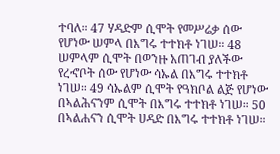ተባለ። 47 ሃዳድም ሲሞት የመሥሬቃ ሰው የሆነው ሠምላ በእግሩ ተተክቶ ነገሠ። 48 ሠምላም ሲሞት በወንዙ አጠገብ ያለችው የረኆቦት ሰው የሆነው ሳኡል በእግሩ ተተክቶ ነገሠ። 49 ሳኡልም ሲሞት የዓክቦል ልጅ የሆነው በኣልሕናንም ሲሞት በእግሩ ተተክቶ ነገሠ። 50 በኣልሐናን ሲሞት ሀዳድ በእግሩ ተተክቶ ነገሠ።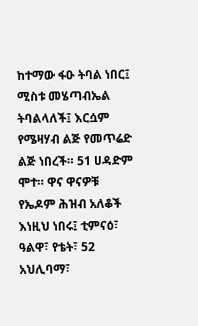ከተማው ፋዑ ትባል ነበር፤ ሚስቱ መሄጣብኤል ትባልላለች፤ እርሷም የሜዛሃብ ልጅ የመጥሬድ ልጅ ነበረች። 51 ሀዳድም ሞተ። ዋና ዋናዎቹ የኤዶም ሕዝብ አለቆች እነዚህ ነበሩ፤ ቲምናዕ፣ ዓልዋ፣ የቴት፣ 52 አህሊባማ፣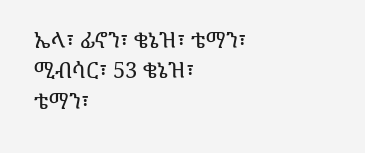ኤላ፣ ፊኖን፣ ቄኔዝ፣ ቴማን፣ ሚብሳር፣ 53 ቄኔዝ፣ ቴማን፣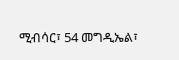ሚብሳር፣ 54 መግዲኤል፣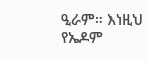ዒራም። እነዚህ የኤዶም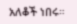አለቆች ነበሩ።